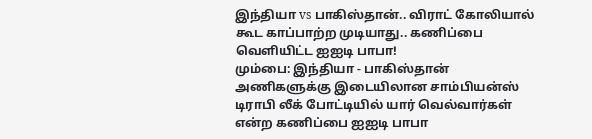இந்தியா vs பாகிஸ்தான்.. விராட் கோலியால் கூட காப்பாற்ற முடியாது.. கணிப்பை வெளியிட்ட ஐஐடி பாபா!
மும்பை: இந்தியா - பாகிஸ்தான் அணிகளுக்கு இடையிலான சாம்பியன்ஸ் டிராபி லீக் போட்டியில் யார் வெல்வார்கள் என்ற கணிப்பை ஐஐடி பாபா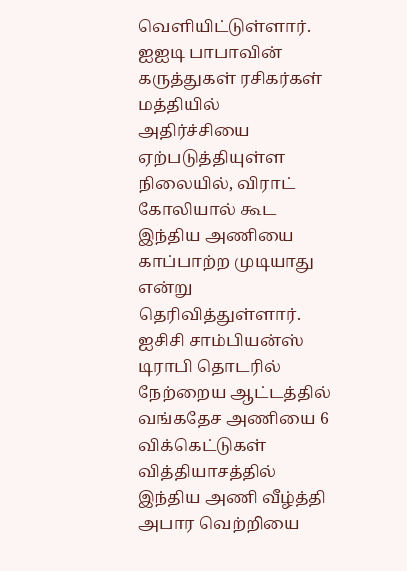வெளியிட்டுள்ளார். ஐஐடி பாபாவின் கருத்துகள் ரசிகர்கள் மத்தியில் அதிர்ச்சியை ஏற்படுத்தியுள்ள நிலையில், விராட் கோலியால் கூட இந்திய அணியை காப்பாற்ற முடியாது என்று தெரிவித்துள்ளார்.
ஐசிசி சாம்பியன்ஸ் டிராபி தொடரில் நேற்றைய ஆட்டத்தில் வங்கதேச அணியை 6 விக்கெட்டுகள் வித்தியாசத்தில் இந்திய அணி வீழ்த்தி அபார வெற்றியை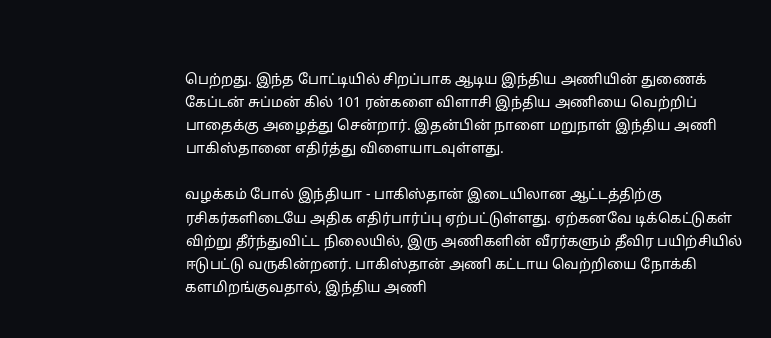பெற்றது. இந்த போட்டியில் சிறப்பாக ஆடிய இந்திய அணியின் துணைக் கேப்டன் சுப்மன் கில் 101 ரன்களை விளாசி இந்திய அணியை வெற்றிப் பாதைக்கு அழைத்து சென்றார். இதன்பின் நாளை மறுநாள் இந்திய அணி பாகிஸ்தானை எதிர்த்து விளையாடவுள்ளது.

வழக்கம் போல் இந்தியா - பாகிஸ்தான் இடையிலான ஆட்டத்திற்கு ரசிகர்களிடையே அதிக எதிர்பார்ப்பு ஏற்பட்டுள்ளது. ஏற்கனவே டிக்கெட்டுகள் விற்று தீர்ந்துவிட்ட நிலையில், இரு அணிகளின் வீரர்களும் தீவிர பயிற்சியில் ஈடுபட்டு வருகின்றனர். பாகிஸ்தான் அணி கட்டாய வெற்றியை நோக்கி களமிறங்குவதால், இந்திய அணி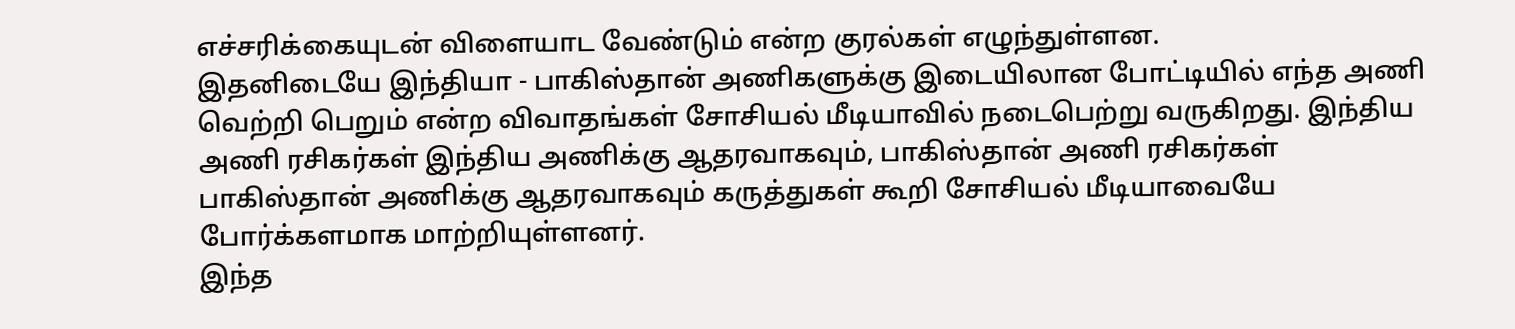எச்சரிக்கையுடன் விளையாட வேண்டும் என்ற குரல்கள் எழுந்துள்ளன.
இதனிடையே இந்தியா - பாகிஸ்தான் அணிகளுக்கு இடையிலான போட்டியில் எந்த அணி வெற்றி பெறும் என்ற விவாதங்கள் சோசியல் மீடியாவில் நடைபெற்று வருகிறது. இந்திய அணி ரசிகர்கள் இந்திய அணிக்கு ஆதரவாகவும், பாகிஸ்தான் அணி ரசிகர்கள் பாகிஸ்தான் அணிக்கு ஆதரவாகவும் கருத்துகள் கூறி சோசியல் மீடியாவையே போர்க்களமாக மாற்றியுள்ளனர்.
இந்த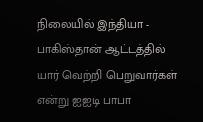நிலையில் இந்தியா - பாகிஸ்தான் ஆட்டத்தில் யார் வெற்றி பெறுவார்கள் என்று ஐஐடி பாபா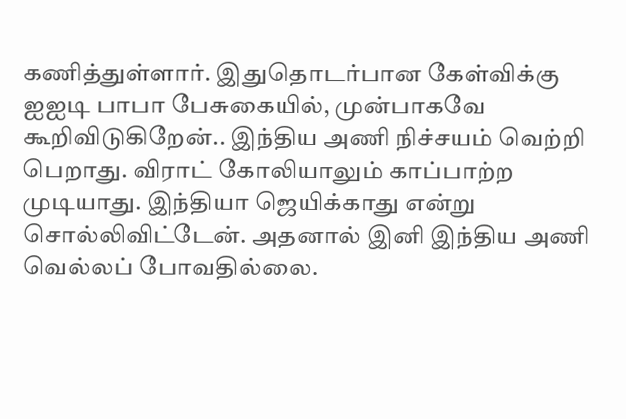கணித்துள்ளார். இதுதொடர்பான கேள்விக்கு ஐஐடி பாபா பேசுகையில், முன்பாகவே கூறிவிடுகிறேன்.. இந்திய அணி நிச்சயம் வெற்றி பெறாது. விராட் கோலியாலும் காப்பாற்ற முடியாது. இந்தியா ஜெயிக்காது என்று சொல்லிவிட்டேன். அதனால் இனி இந்திய அணி வெல்லப் போவதில்லை.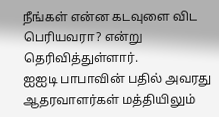நீங்கள் என்ன கடவுளை விட பெரியவரா? என்று தெரிவித்துள்ளார்.
ஐஐடி பாபாவின் பதில் அவரது ஆதரவாளர்கள் மத்தியிலும்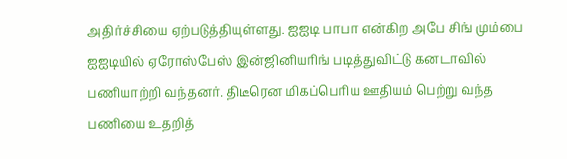அதிர்ச்சியை ஏற்படுத்தியுள்ளது. ஐஐடி பாபா என்கிற அபே சிங் மும்பை ஐஐடியில் ஏரோஸ்பேஸ் இன்ஜினியரிங் படித்துவிட்டு கனடாவில் பணியாற்றி வந்தனர். திடீரென மிகப்பெரிய ஊதியம் பெற்று வந்த பணியை உதறித்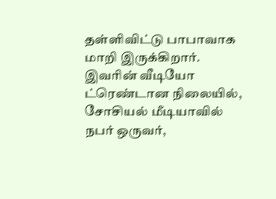தள்ளிவிட்டு பாபாவாக மாறி இருக்கிறார்.
இவரின் வீடியோ ட்ரெண்டான நிலையில், சோசியல் மீடியாவில் நபர் ஒருவர்,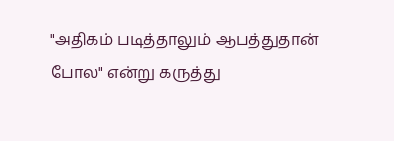"அதிகம் படித்தாலும் ஆபத்துதான் போல" என்று கருத்து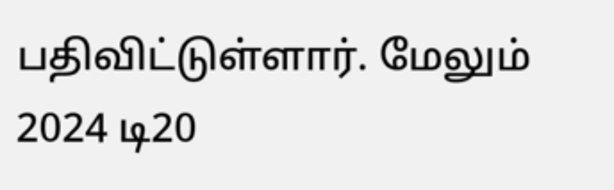பதிவிட்டுள்ளார். மேலும் 2024 டி20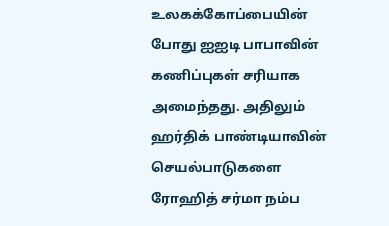உலகக்கோப்பையின் போது ஐஐடி பாபாவின் கணிப்புகள் சரியாக அமைந்தது. அதிலும் ஹர்திக் பாண்டியாவின் செயல்பாடுகளை ரோஹித் சர்மா நம்ப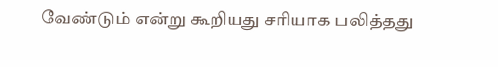வேண்டும் என்று கூறியது சரியாக பலித்தது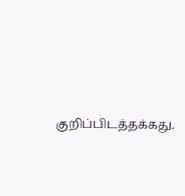குறிப்பிடத்தக்கது.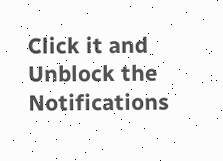Click it and Unblock the Notifications